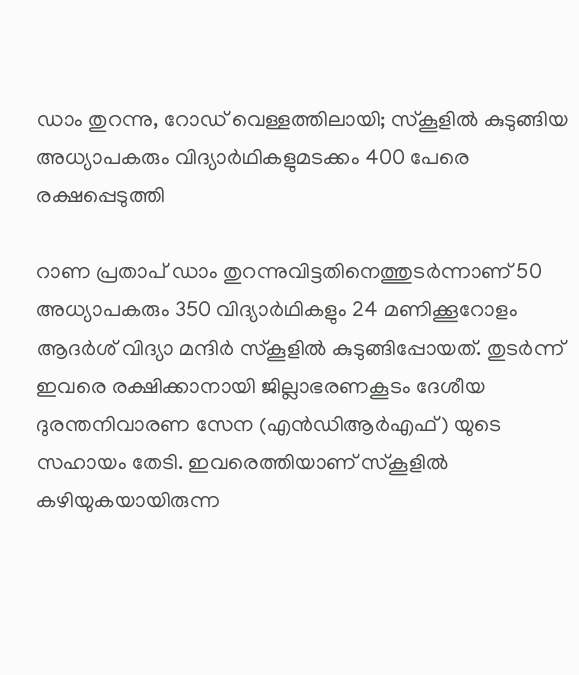ഡാം തുറന്നു, റോഡ് വെള്ളത്തിലായി; സ്‌കൂളില്‍ കുടുങ്ങിയ അധ്യാപകരും വിദ്യാര്‍ഥികളുമടക്കം 400 പേരെ രക്ഷപ്പെടുത്തി

റാണ പ്രതാപ് ഡാം തുറന്നുവിട്ടതിനെത്തുടര്‍ന്നാണ് 50 അധ്യാപകരും 350 വിദ്യാര്‍ഥികളും 24 മണിക്കൂറോളം ആദര്‍ശ് വിദ്യാ മന്ദിര്‍ സ്‌കൂളില്‍ കുടുങ്ങിപ്പോയത്. തുടര്‍ന്ന് ഇവരെ രക്ഷിക്കാനായി ജില്ലാഭരണകൂടം ദേശീയ ദുരന്തനിവാരണ സേന (എന്‍ഡിആര്‍എഫ്) യുടെ സഹായം തേടി. ഇവരെത്തിയാണ് സ്‌കൂളില്‍ കഴിയുകയായിരുന്ന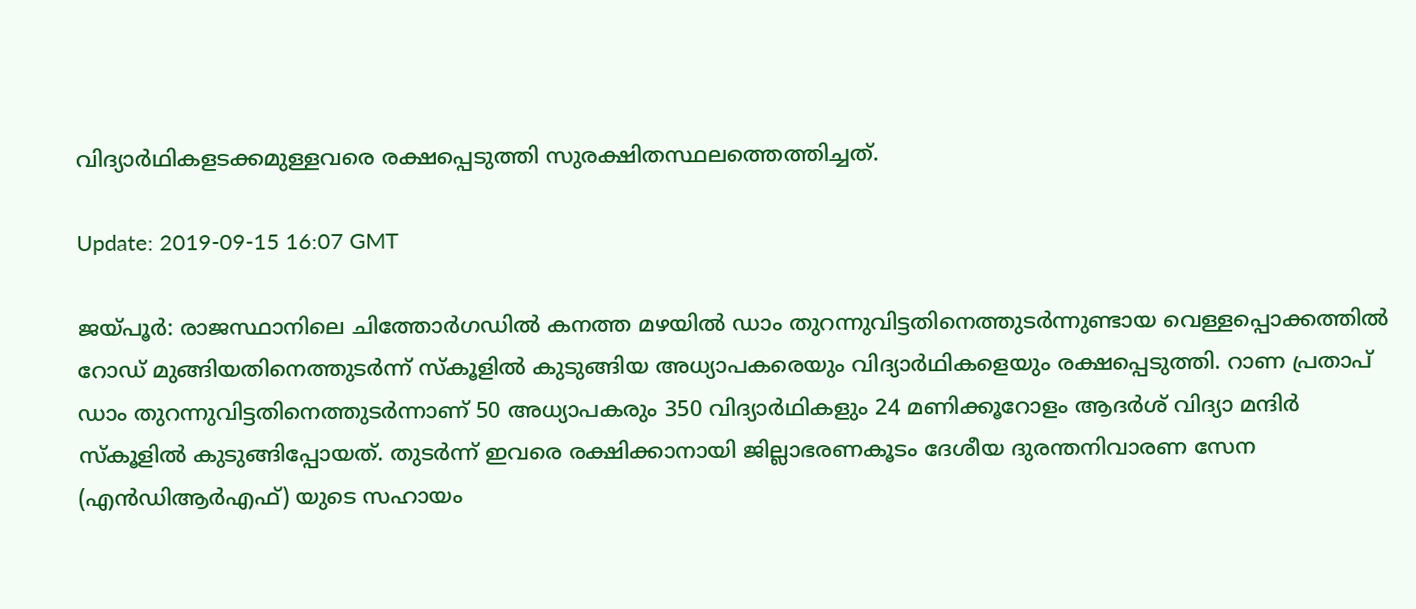വിദ്യാര്‍ഥികളടക്കമുള്ളവരെ രക്ഷപ്പെടുത്തി സുരക്ഷിതസ്ഥലത്തെത്തിച്ചത്.

Update: 2019-09-15 16:07 GMT

ജയ്പൂര്‍: രാജസ്ഥാനിലെ ചിത്തോര്‍ഗഡില്‍ കനത്ത മഴയില്‍ ഡാം തുറന്നുവിട്ടതിനെത്തുടര്‍ന്നുണ്ടായ വെള്ളപ്പൊക്കത്തില്‍ റോഡ് മുങ്ങിയതിനെത്തുടര്‍ന്ന് സ്‌കൂളില്‍ കുടുങ്ങിയ അധ്യാപകരെയും വിദ്യാര്‍ഥികളെയും രക്ഷപ്പെടുത്തി. റാണ പ്രതാപ് ഡാം തുറന്നുവിട്ടതിനെത്തുടര്‍ന്നാണ് 50 അധ്യാപകരും 350 വിദ്യാര്‍ഥികളും 24 മണിക്കൂറോളം ആദര്‍ശ് വിദ്യാ മന്ദിര്‍ സ്‌കൂളില്‍ കുടുങ്ങിപ്പോയത്. തുടര്‍ന്ന് ഇവരെ രക്ഷിക്കാനായി ജില്ലാഭരണകൂടം ദേശീയ ദുരന്തനിവാരണ സേന (എന്‍ഡിആര്‍എഫ്) യുടെ സഹായം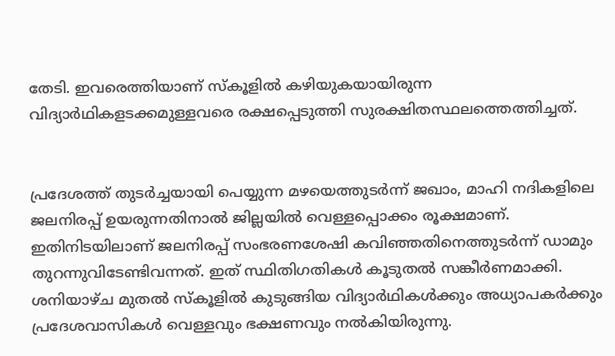തേടി. ഇവരെത്തിയാണ് സ്‌കൂളില്‍ കഴിയുകയായിരുന്ന വിദ്യാര്‍ഥികളടക്കമുള്ളവരെ രക്ഷപ്പെടുത്തി സുരക്ഷിതസ്ഥലത്തെത്തിച്ചത്.


പ്രദേശത്ത് തുടര്‍ച്ചയായി പെയ്യുന്ന മഴയെത്തുടര്‍ന്ന് ജഖാം, മാഹി നദികളിലെ ജലനിരപ്പ് ഉയരുന്നതിനാല്‍ ജില്ലയില്‍ വെള്ളപ്പൊക്കം രൂക്ഷമാണ്. ഇതിനിടയിലാണ് ജലനിരപ്പ് സംഭരണശേഷി കവിഞ്ഞതിനെത്തുടര്‍ന്ന് ഡാമും തുറന്നുവിടേണ്ടിവന്നത്. ഇത് സ്ഥിതിഗതികള്‍ കൂടുതല്‍ സങ്കീര്‍ണമാക്കി. ശനിയാഴ്ച മുതല്‍ സ്‌കൂളില്‍ കുടുങ്ങിയ വിദ്യാര്‍ഥികള്‍ക്കും അധ്യാപകര്‍ക്കും പ്രദേശവാസികള്‍ വെള്ളവും ഭക്ഷണവും നല്‍കിയിരുന്നു.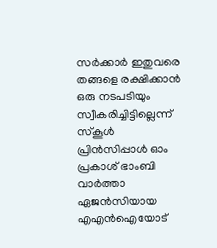സര്‍ക്കാര്‍ ഇതുവരെ തങ്ങളെ രക്ഷിക്കാന്‍ ഒരു നടപടിയും സ്വീകരിച്ചിട്ടില്ലെന്ന് സ്‌കൂള്‍ പ്രിന്‍സിപ്പാള്‍ ഓം പ്രകാശ് ഭാംബി വാര്‍ത്താ ഏജന്‍സിയായ എഎന്‍ഐയോട്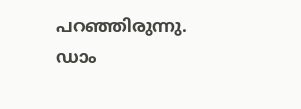പറഞ്ഞിരുന്നു. ഡാം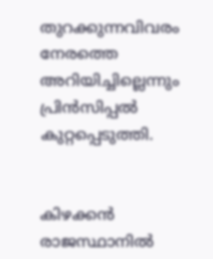തുറക്കുന്നവിവരം നേരത്തെ അറിയിച്ചില്ലെന്നും പ്രിന്‍സിപ്പല്‍ കുറ്റപ്പെടുത്തി.


കിഴക്കന്‍ രാജസ്ഥാനില്‍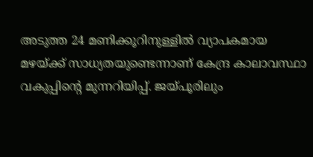അടുത്ത 24 മണിക്കൂറിനുള്ളില്‍ വ്യാപകമായ മഴയ്ക്ക് സാധ്യതയുണ്ടെന്നാണ് കേന്ദ്ര കാലാവസ്ഥാ വകുപ്പിന്റെ മുന്നറിയിപ്പ്. ജയ്പൂരിലും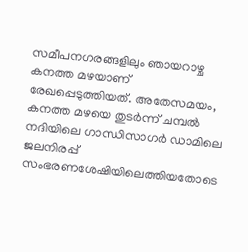സമീപനഗരങ്ങളിലും ഞായറാഴ്ച കനത്ത മഴയാണ് രേഖപ്പെടുത്തിയത്. അതേസമയം, കനത്ത മഴയെ തുടര്‍ന്ന് ചമ്പല്‍ നദിയിലെ ഗാന്ധിസാഗര്‍ ഡാമിലെ ജലനിരപ്പ് സംഭരണശേഷിയിലെത്തിയതോടെ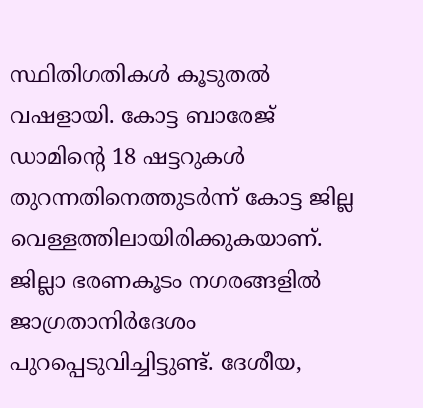സ്ഥിതിഗതികള്‍ കൂടുതല്‍ വഷളായി. കോട്ട ബാരേജ് ഡാമിന്റെ 18 ഷട്ടറുകള്‍ തുറന്നതിനെത്തുടര്‍ന്ന് കോട്ട ജില്ല വെള്ളത്തിലായിരിക്കുകയാണ്. ജില്ലാ ഭരണകൂടം നഗരങ്ങളില്‍ ജാഗ്രതാനിര്‍ദേശം പുറപ്പെടുവിച്ചിട്ടുണ്ട്. ദേശീയ,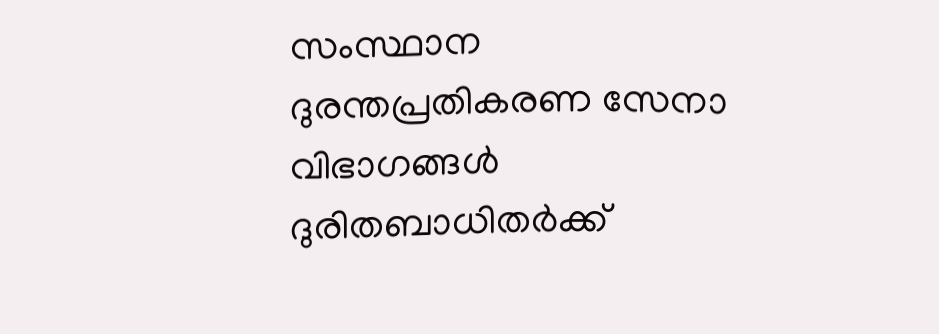സംസ്ഥാന ദുരന്തപ്രതികരണ സേനാ വിഭാഗങ്ങള്‍ ദുരിതബാധിതര്‍ക്ക്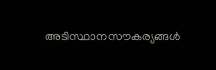അടിസ്ഥാനസൗകര്യങ്ങള്‍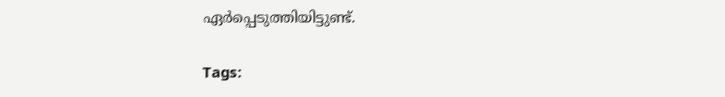ഏര്‍പ്പെടുത്തിയിട്ടുണ്ട്.

Tags: